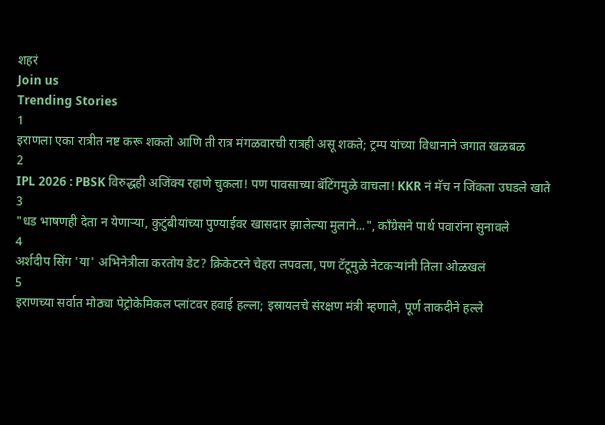शहरं
Join us
Trending Stories
1
इराणला एका रात्रीत नष्ट करू शकतो आणि ती रात्र मंगळवारची रात्रही असू शकते; ट्रम्प यांच्या विधानाने जगात खळबळ
2
IPL 2026 : PBSK विरुद्धही अजिंक्य रहाणे चुकला! पण पावसाच्या बॅटिंगमुळे वाचला! KKR नं मॅच न जिंकता उघडले खाते
3
"धड भाषणही देता न येणाऱ्या, कुटुंबीयांच्या पुण्याईवर खासदार झालेल्या मुलाने...", काँग्रेसने पार्थ पवारांना सुनावले
4
अर्शदीप सिंग 'या' अभिनेत्रीला करतोय डेट? क्रिकेटरने चेहरा लपवला, पण टॅटूमुळे नेटकऱ्यांनी तिला ओळखलं
5
इराणच्या सर्वात मोठ्या पेट्रोकेमिकल प्लांटवर हवाई हल्ला; इस्रायलचे संरक्षण मंत्री म्हणाले, पूर्ण ताकदीने हल्ले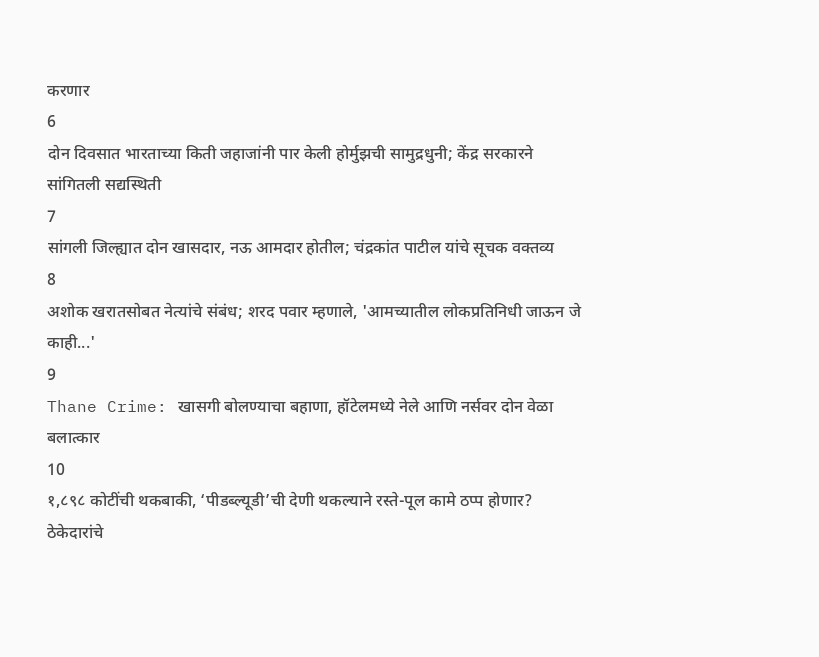करणार
6
दोन दिवसात भारताच्या किती जहाजांनी पार केली होर्मुझची सामुद्रधुनी; केंद्र सरकारने सांगितली सद्यस्थिती
7
सांगली जिल्ह्यात दोन खासदार, नऊ आमदार होतील; चंद्रकांत पाटील यांचे सूचक वक्तव्य
8
अशोक खरातसोबत नेत्यांचे संबंध; शरद पवार म्हणाले, 'आमच्यातील लोकप्रतिनिधी जाऊन जे काही...'
9
Thane Crime: खासगी बोलण्याचा बहाणा, हॉटेलमध्ये नेले आणि नर्सवर दोन वेळा बलात्कार
10
१,८९८ कोटींची थकबाकी, ‘पीडब्ल्यूडी’ची देणी थकल्याने रस्ते-पूल कामे ठप्प होणार? ठेकेदारांचे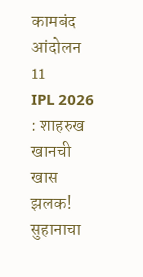कामबंद आंदोलन
11
IPL 2026 : शाहरुख खानची खास झलक! सुहानाचा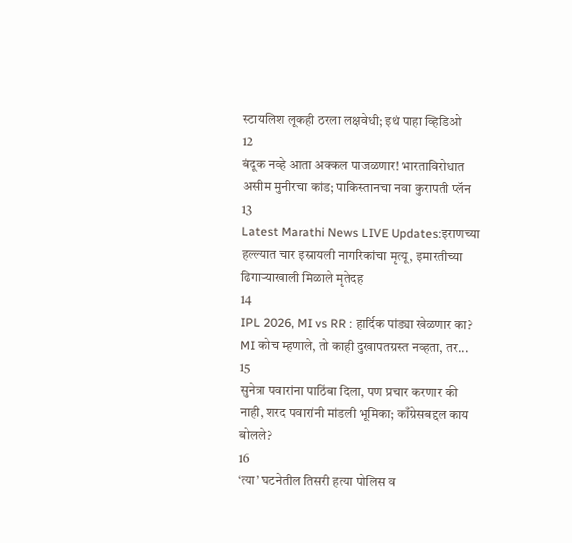स्टायलिश लूकही ठरला लक्षवेधी; इथं पाहा व्हिडिओ
12
बंदूक नव्हे आता अक्कल पाजळणार! भारताविरोधात असीम मुनीरचा कांड; पाकिस्तानचा नवा कुरापती प्लॅन
13
Latest Marathi News LIVE Updates:इराणच्या हल्ल्यात चार इस्रायली नागरिकांचा मृत्यू, इमारतीच्या ढिगाऱ्याखाली मिळाले मृतेदह
14
IPL 2026, MI vs RR : हार्दिक पांड्या खेळणार का? MI कोच म्हणाले, तो काही दुखापतग्रस्त नव्हता, तर...
15
सुनेत्रा पवारांना पाठिंबा दिला, पण प्रचार करणार की नाही, शरद पवारांनी मांडली भूमिका; काँग्रेसबद्दल काय बोलले?
16
‘त्या’ घटनेतील तिसरी हत्या पोलिस व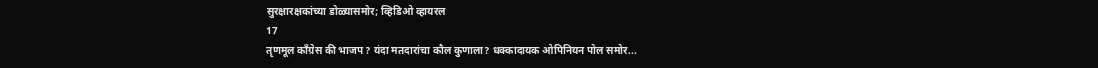सुरक्षारक्षकांच्या डोळ्यासमोर; व्हिडिओ व्हायरल
17
तृणमूल काँग्रेस की भाजप? यंदा मतदारांचा कौल कुणाला? धक्कादायक ओपिनियन पोल समोर...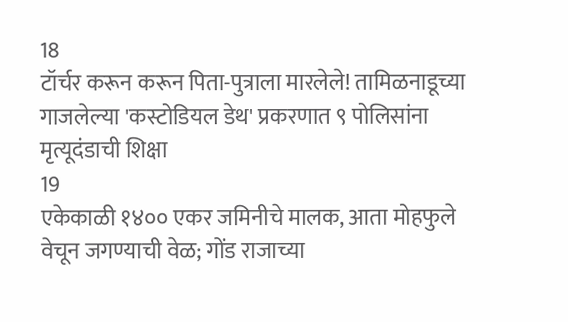18
टॉर्चर करून करून पिता-पुत्राला मारलेले! तामिळनाडूच्या गाजलेल्या 'कस्टोडियल डेथ' प्रकरणात ९ पोलिसांना मृत्यूदंडाची शिक्षा
19
एकेकाळी १४०० एकर जमिनीचे मालक, आता मोहफुले वेचून जगण्याची वेळ; गोंड राजाच्या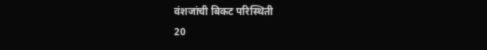वंशजांची बिकट परिस्थिती
20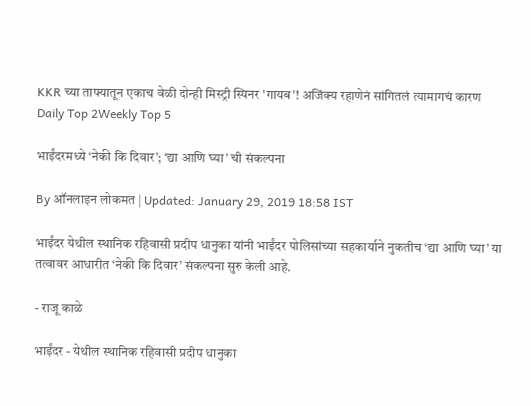KKR च्या ताफ्यातून एकाच वेळी दोन्ही मिस्ट्री स्पिनर 'गायब'! अजिंक्य रहाणेनं सांगितलं त्यामागचं कारण
Daily Top 2Weekly Top 5

भाईंदरमध्ये ‘नेकी कि दिवार’; ‘द्या आणि घ्या’ ची संकल्पना

By ऑनलाइन लोकमत | Updated: January 29, 2019 18:58 IST

भाईंदर येथील स्थानिक रहिवासी प्रदीप धानुका यांनी भाईंदर पोलिसांच्या सहकार्याने नुकतीच ‘द्या आणि घ्या’ या तत्वावर आधारीत ‘नेकी कि दिवार’ संकल्पना सुरु केली आहे.

- राजू काळे

भाईंदर - येथील स्थानिक रहिवासी प्रदीप धानुका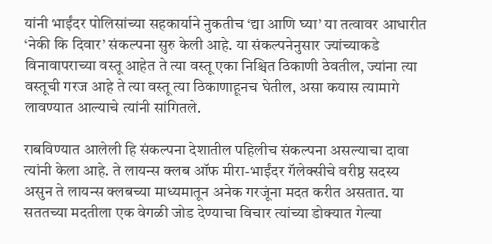यांनी भाईंदर पोलिसांच्या सहकार्याने नुकतीच ‘द्या आणि घ्या’ या तत्वावर आधारीत ‘नेकी कि दिवार’ संकल्पना सुरु केली आहे. या संकल्पनेनुसार ज्यांच्याकडे विनावापराच्या वस्तू आहेत ते त्या वस्तू एका निश्चित ठिकाणी ठेवतील, ज्यांना त्या वस्तूची गरज आहे ते त्या वस्तू त्या ठिकाणाहूनच घेतील, असा कयास त्यामागे लावण्यात आल्याचे त्यांनी सांगितले.

राबविण्यात आलेली हि संकल्पना देशातील पहिलीच संकल्पना असल्याचा दावा त्यांनी केला आहे. ते लायन्स क्लब ऑफ मीरा-भाईंदर गॅलेक्सीचे वरीष्ठ सदस्य असुन ते लायन्स क्लबच्या माध्यमातून अनेक गरजूंना मदत करीत असतात. या सततच्या मदतीला एक वेगळी जोड देण्याचा विचार त्यांच्या डोक्यात गेल्या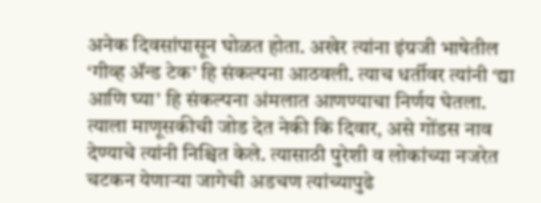अनेक दिवसांपासून घोळत होता. अखेर त्यांना इंग्रजी भाषेतील ‘गीव्ह अ‍ॅन्ड टेक’ हि संकल्पना आठवली. त्याच धर्तीवर त्यांनी ‘द्या आणि घ्या’ हि संकल्पना अंमलात आणण्याचा निर्णय घेतला. त्याला माणूसकीची जोड देत नेकी कि दिवार, असे गोंडस नाव देण्याचे त्यांनी निश्चित केले. त्यासाठी पुरेशी व लोकांच्या नजरेत चटकन येणाऱ्या जागेची अडचण त्यांच्यापुढे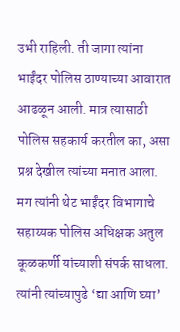उभी राहिली. ती जागा त्यांना भाईंदर पोलिस ठाण्याच्या आवारात आढळून आली. मात्र त्यासाठी पोलिस सहकार्य करतील का, असा प्रश्न देखील त्यांच्या मनात आला. मग त्यांनी थेट भाईंदर विभागाचे सहाय्यक पोलिस अधिक्षक अतुल कूळकर्णी यांच्याशी संपर्क साधला. त्यांनी त्यांच्यापुढे ‘द्या आणि घ्या’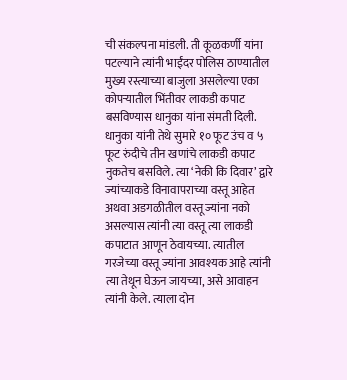ची संकल्पना मांडली. ती कूळकर्णी यांना पटल्याने त्यांनी भाईंदर पोलिस ठाण्यातील मुख्य रस्त्याच्या बाजुला असलेल्या एका कोपऱ्यातील भिंतीवर लाकडी कपाट बसविण्यास धानुका यांना संमती दिली. धानुका यांनी तेथे सुमारे १० फूट उंच व ५ फूट रुंदीचे तीन खणांचे लाकडी कपाट नुकतेच बसविले. त्या ‘नेकी कि दिवार’ द्वारे ज्यांच्याकडे विनावापराच्या वस्तू आहेत अथवा अडगळीतील वस्तू ज्यांना नको असल्यास त्यांनी त्या वस्तू त्या लाकडी कपाटात आणून ठेवायच्या. त्यातील गरजेच्या वस्तू ज्यांना आवश्यक आहे त्यांनी त्या तेथून घेऊन जायच्या, असे आवाहन त्यांनी केले. त्याला दोन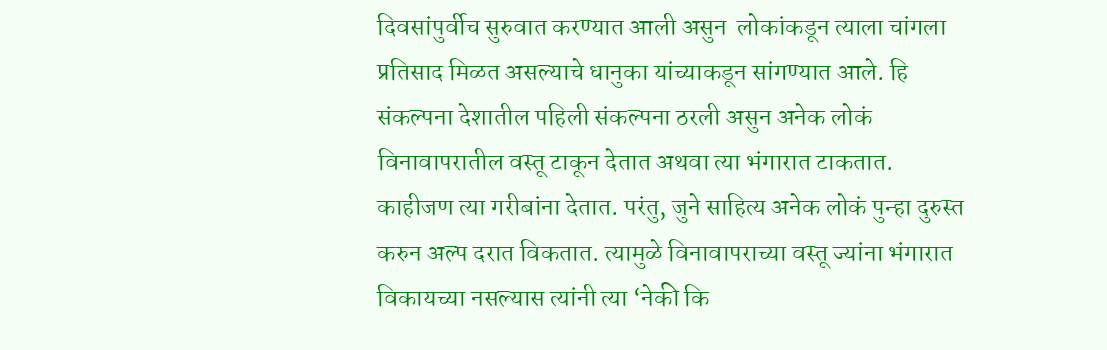दिवसांपुर्वीच सुरुवात करण्यात आली असुन  लोकांकडून त्याला चांगला प्रतिसाद मिळत असल्याचे धानुका यांच्याकडून सांगण्यात आले. हि संकल्पना देशातील पहिली संकल्पना ठरली असुन अनेक लोकं विनावापरातील वस्तू टाकून देतात अथवा त्या भंगारात टाकतात. काहीजण त्या गरीबांना देतात. परंतु, जुने साहित्य अनेक लोकं पुन्हा दुरुस्त करुन अल्प दरात विकतात. त्यामुळे विनावापराच्या वस्तू ज्यांना भंगारात विकायच्या नसल्यास त्यांनी त्या ‘नेकी कि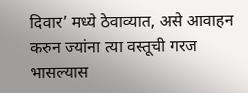दिवार’ मध्ये ठेवाव्यात, असे आवाहन करुन ज्यांना त्या वस्तूची गरज भासल्यास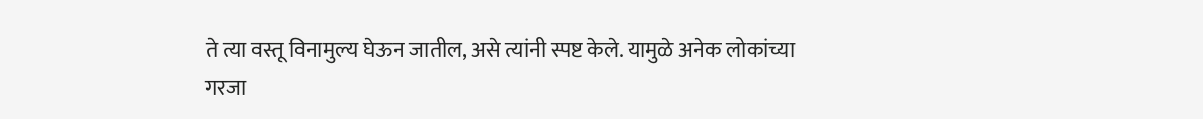ते त्या वस्तू विनामुल्य घेऊन जातील, असे त्यांनी स्पष्ट केले. यामुळे अनेक लोकांच्या गरजा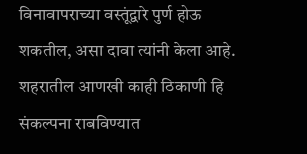विनावापराच्या वस्तूंद्वारे पुर्ण होऊ शकतील, असा दावा त्यांनी केला आहे. शहरातील आणखी काही ठिकाणी हि संकल्पना राबविण्यात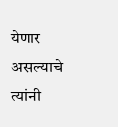येणार असल्याचे त्यांनी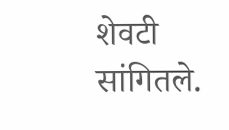शेवटी सांगितले.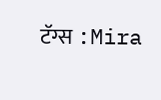टॅग्स :Mira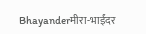Bhayanderमीरा-भाईंदर